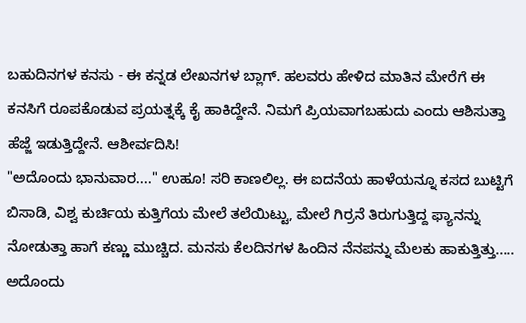ಬಹುದಿನಗಳ ಕನಸು - ಈ ಕನ್ನಡ ಲೇಖನಗಳ ಬ್ಲಾಗ್. ಹಲವರು ಹೇಳಿದ ಮಾತಿನ ಮೇರೆಗೆ ಈ ಕನಸಿಗೆ ರೂಪಕೊಡುವ ಪ್ರಯತ್ನಕ್ಕೆ ಕೈ ಹಾಕಿದ್ದೇನೆ. ನಿಮಗೆ ಪ್ರಿಯವಾಗಬಹುದು ಎಂದು ಆಶಿಸುತ್ತಾ ಹೆಜ್ಜೆ ಇಡುತ್ತಿದ್ದೇನೆ. ಆಶೀರ್ವದಿಸಿ!
"ಅದೊಂದು ಭಾನುವಾರ...." ಉಹೂ! ಸರಿ ಕಾಣಲಿಲ್ಲ. ಈ ಐದನೆಯ ಹಾಳೆಯನ್ನೂ ಕಸದ ಬುಟ್ಟಿಗೆ ಬಿಸಾಡಿ, ವಿಶ್ವ ಕುರ್ಚಿಯ ಕುತ್ತಿಗೆಯ ಮೇಲೆ ತಲೆಯಿಟ್ಟು, ಮೇಲೆ ಗಿರ್ರನೆ ತಿರುಗುತ್ತಿದ್ದ ಫ್ಯಾನನ್ನು ನೋಡುತ್ತಾ ಹಾಗೆ ಕಣ್ಣು ಮುಚ್ಚಿದ. ಮನಸು ಕೆಲದಿನಗಳ ಹಿಂದಿನ ನೆನಪನ್ನು ಮೆಲಕು ಹಾಕುತ್ತಿತ್ತು.....
ಅದೊಂದು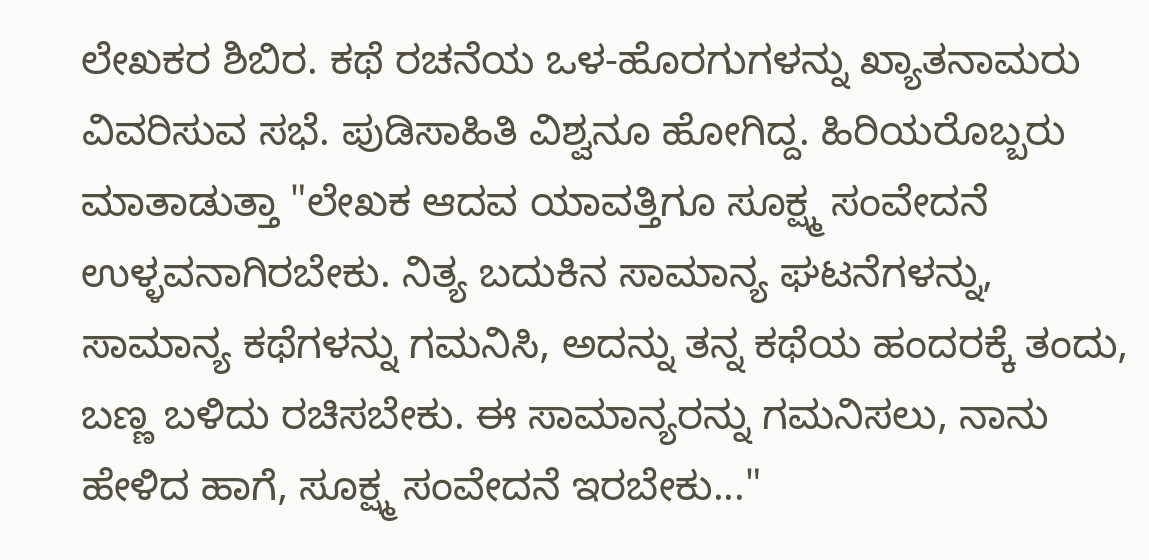ಲೇಖಕರ ಶಿಬಿರ. ಕಥೆ ರಚನೆಯ ಒಳ-ಹೊರಗುಗಳನ್ನು ಖ್ಯಾತನಾಮರು ವಿವರಿಸುವ ಸಭೆ. ಪುಡಿಸಾಹಿತಿ ವಿಶ್ವನೂ ಹೋಗಿದ್ದ. ಹಿರಿಯರೊಬ್ಬರು ಮಾತಾಡುತ್ತಾ "ಲೇಖಕ ಆದವ ಯಾವತ್ತಿಗೂ ಸೂಕ್ಷ್ಮ ಸಂವೇದನೆ ಉಳ್ಳವನಾಗಿರಬೇಕು. ನಿತ್ಯ ಬದುಕಿನ ಸಾಮಾನ್ಯ ಘಟನೆಗಳನ್ನು, ಸಾಮಾನ್ಯ ಕಥೆಗಳನ್ನು ಗಮನಿಸಿ, ಅದನ್ನು ತನ್ನ ಕಥೆಯ ಹಂದರಕ್ಕೆ ತಂದು, ಬಣ್ಣ ಬಳಿದು ರಚಿಸಬೇಕು. ಈ ಸಾಮಾನ್ಯರನ್ನು ಗಮನಿಸಲು, ನಾನು ಹೇಳಿದ ಹಾಗೆ, ಸೂಕ್ಷ್ಮ ಸಂವೇದನೆ ಇರಬೇಕು..."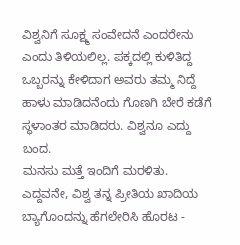ವಿಶ್ವನಿಗೆ ಸೂಕ್ಷ್ಮ ಸಂವೇದನೆ ಎಂದರೇನು ಎಂದು ತಿಳಿಯಲಿಲ್ಲ. ಪಕ್ಕದಲ್ಲಿ ಕುಳಿತಿದ್ದ ಒಬ್ಬರನ್ನು ಕೇಳಿದಾಗ ಅವರು ತಮ್ಮ ನಿದ್ದೆ ಹಾಳು ಮಾಡಿದನೆಂದು ಗೊಣಗಿ ಬೇರೆ ಕಡೆಗೆ ಸ್ಥಳಾಂತರ ಮಾಡಿದರು. ವಿಶ್ವನೂ ಎದ್ದು ಬಂದ.
ಮನಸು ಮತ್ತೆ ಇಂದಿಗೆ ಮರಳಿತು. ಎದ್ದವನೇ, ವಿಶ್ವ ತನ್ನ ಪ್ರೀತಿಯ ಖಾದಿಯ ಬ್ಯಾಗೊಂದನ್ನು ಹೆಗಲೇರಿಸಿ ಹೊರಟ -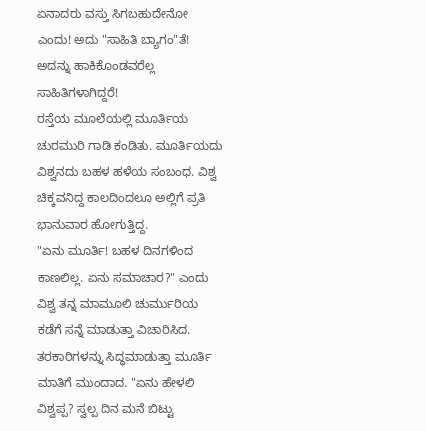ಏನಾದರು ವಸ್ತು ಸಿಗಬಹುದೇನೋ ಎಂದು! ಅದು "ಸಾಹಿತಿ ಬ್ಯಾಗಂ"ತೆ! ಅದನ್ನು ಹಾಕಿಕೊಂಡವರೆಲ್ಲ ಸಾಹಿತಿಗಳಾಗಿದ್ದರೆ!
ರಸ್ತೆಯ ಮೂಲೆಯಲ್ಲಿ ಮೂರ್ತಿಯ ಚುರಮುರಿ ಗಾಡಿ ಕಂಡಿತು. ಮೂರ್ತಿಯದು ವಿಶ್ವನದು ಬಹಳ ಹಳೆಯ ಸಂಬಂಧ. ವಿಶ್ವ ಚಿಕ್ಕವನಿದ್ದ ಕಾಲದಿಂದಲೂ ಅಲ್ಲಿಗೆ ಪ್ರತಿ ಭಾನುವಾರ ಹೋಗುತ್ತಿದ್ದ.
"ಏನು ಮೂರ್ತಿ! ಬಹಳ ದಿನಗಳಿಂದ ಕಾಣಲಿಲ್ಲ. ಏನು ಸಮಾಚಾರ?" ಎಂದು ವಿಶ್ವ ತನ್ನ ಮಾಮೂಲಿ ಚುರ್ಮುರಿಯ ಕಡೆಗೆ ಸನ್ನೆ ಮಾಡುತ್ತಾ ವಿಚಾರಿಸಿದ.
ತರಕಾರಿಗಳನ್ನು ಸಿದ್ಧಮಾಡುತ್ತಾ ಮೂರ್ತಿ ಮಾತಿಗೆ ಮುಂದಾದ. "ಏನು ಹೇಳಲಿ ವಿಶ್ವಪ್ಪ? ಸ್ವಲ್ಪ ದಿನ ಮನೆ ಬಿಟ್ಟು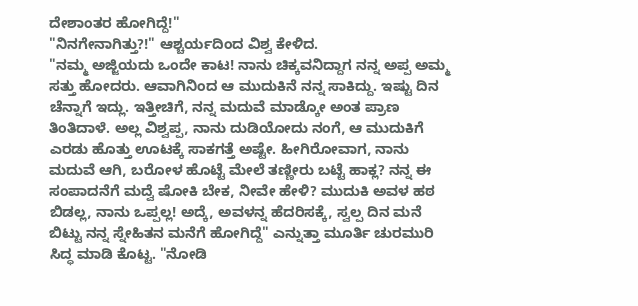ದೇಶಾಂತರ ಹೋಗಿದ್ದೆ!"
"ನಿನಗೇನಾಗಿತ್ತು?!" ಆಶ್ಚರ್ಯದಿಂದ ವಿಶ್ವ ಕೇಳಿದ.
"ನಮ್ಮ ಅಜ್ಜಿಯದು ಒಂದೇ ಕಾಟ! ನಾನು ಚಿಕ್ಕವನಿದ್ದಾಗ ನನ್ನ ಅಪ್ಪ ಅಮ್ಮ ಸತ್ತು ಹೋದರು. ಆವಾಗಿನಿಂದ ಆ ಮುದುಕಿನೆ ನನ್ನ ಸಾಕಿದ್ದು. ಇಷ್ಟು ದಿನ ಚೆನ್ನಾಗೆ ಇದ್ಲು. ಇತ್ತೀಚಿಗೆ, ನನ್ನ ಮದುವೆ ಮಾಡ್ಕೋ ಅಂತ ಪ್ರಾಣ ತಿಂತಿದಾಳೆ. ಅಲ್ಲ ವಿಶ್ವಪ್ಪ, ನಾನು ದುಡಿಯೋದು ನಂಗೆ, ಆ ಮುದುಕಿಗೆ ಎರಡು ಹೊತ್ತು ಊಟಕ್ಕೆ ಸಾಕಗತ್ತೆ ಅಷ್ಟೇ. ಹೀಗಿರೋವಾಗ, ನಾನು ಮದುವೆ ಆಗಿ, ಬರೋಳ ಹೊಟ್ಟೆ ಮೇಲೆ ತಣ್ಣೀರು ಬಟ್ಟೆ ಹಾಕ್ಲ? ನನ್ನ ಈ ಸಂಪಾದನೆಗೆ ಮದ್ವೆ ಷೋಕಿ ಬೇಕ, ನೀವೇ ಹೇಳಿ? ಮುದುಕಿ ಅವಳ ಹಠ ಬಿಡಲ್ಲ, ನಾನು ಒಪ್ಪಲ್ಲ! ಅದ್ಕೆ, ಅವಳನ್ನ ಹೆದರಿಸಕ್ಕೆ, ಸ್ವಲ್ಪ ದಿನ ಮನೆ ಬಿಟ್ಟು ನನ್ನ ಸ್ನೇಹಿತನ ಮನೆಗೆ ಹೋಗಿದ್ದೆ" ಎನ್ನುತ್ತಾ ಮೂರ್ತಿ ಚುರಮುರಿ ಸಿದ್ಧ ಮಾಡಿ ಕೊಟ್ಟ. "ನೋಡಿ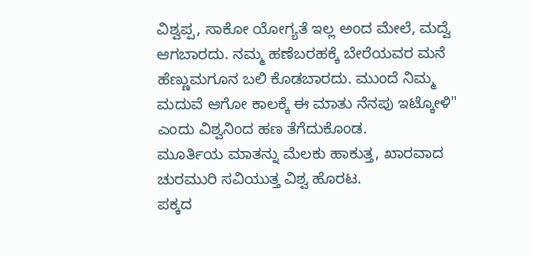ವಿಶ್ವಪ್ಪ, ಸಾಕೋ ಯೋಗ್ಯತೆ ಇಲ್ಲ ಅಂದ ಮೇಲೆ, ಮದ್ವೆ ಆಗಬಾರದು. ನಮ್ಮ ಹಣೆಬರಹಕ್ಕೆ ಬೇರೆಯವರ ಮನೆ ಹೆಣ್ಣುಮಗೂನ ಬಲಿ ಕೊಡಬಾರದು. ಮುಂದೆ ನಿಮ್ಮ ಮದುವೆ ಆಗೋ ಕಾಲಕ್ಕೆ ಈ ಮಾತು ನೆನಪು ಇಟ್ಕೋಳಿ" ಎಂದು ವಿಶ್ವನಿಂದ ಹಣ ತೆಗೆದುಕೊಂಡ.
ಮೂರ್ತಿಯ ಮಾತನ್ನು ಮೆಲಕು ಹಾಕುತ್ತ, ಖಾರವಾದ ಚುರಮುರಿ ಸವಿಯುತ್ತ ವಿಶ್ವ ಹೊರಟ.
ಪಕ್ಕದ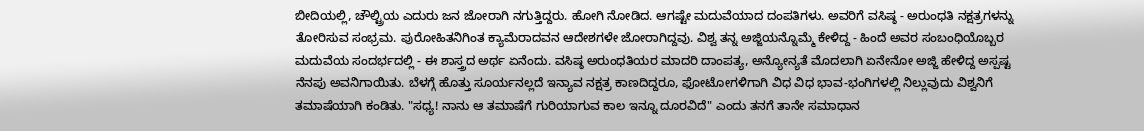ಬೀದಿಯಲ್ಲಿ, ಚೌಲ್ಟ್ರಿಯ ಎದುರು ಜನ ಜೋರಾಗಿ ನಗುತ್ತಿದ್ದರು. ಹೋಗಿ ನೋಡಿದ. ಆಗಷ್ಟೇ ಮದುವೆಯಾದ ದಂಪತಿಗಳು. ಅವರಿಗೆ ವಸಿಷ್ಠ - ಅರುಂಧತಿ ನಕ್ಷತ್ರಗಳನ್ನು ತೋರಿಸುವ ಸಂಭ್ರಮ. ಪುರೋಹಿತನಿಗಿಂತ ಕ್ಯಾಮೆರಾದವನ ಆದೇಶಗಳೇ ಜೋರಾಗಿದ್ದವು. ವಿಶ್ವ ತನ್ನ ಅಜ್ಜಿಯನ್ನೊಮ್ಮೆ ಕೇಳಿದ್ದ - ಹಿಂದೆ ಅವರ ಸಂಬಂಧಿಯೊಬ್ಬರ ಮದುವೆಯ ಸಂದರ್ಭದಲ್ಲಿ - ಈ ಶಾಸ್ತ್ರದ ಅರ್ಥ ಏನೆಂದು. ವಸಿಷ್ಠ ಅರುಂಧತಿಯರ ಮಾದರಿ ದಾಂಪತ್ಯ, ಅನ್ಯೋನ್ಯತೆ ಮೊದಲಾಗಿ ಏನೇನೋ ಅಜ್ಜಿ ಹೇಳಿದ್ದ ಅಸ್ಪಷ್ಟ ನೆನಪು ಅವನಿಗಾಯಿತು. ಬೆಳಗ್ಗೆ ಹೊತ್ತು ಸೂರ್ಯನಲ್ಲದೆ ಇನ್ಯಾವ ನಕ್ಷತ್ರ ಕಾಣದಿದ್ದರೂ, ಫೋಟೋಗಳಿಗಾಗಿ ವಿಧ ವಿಧ ಭಾವ-ಭಂಗಿಗಳಲ್ಲಿ ನಿಲ್ಲುವುದು ವಿಶ್ವನಿಗೆ ತಮಾಷೆಯಾಗಿ ಕಂಡಿತು. "ಸಧ್ಯ! ನಾನು ಆ ತಮಾಷೆಗೆ ಗುರಿಯಾಗುವ ಕಾಲ ಇನ್ನೂ ದೂರವಿದೆ" ಎಂದು ತನಗೆ ತಾನೇ ಸಮಾಧಾನ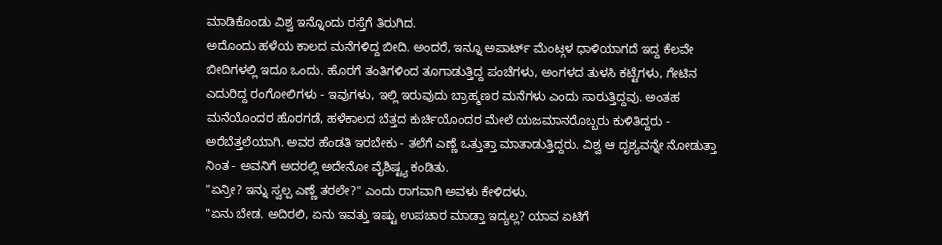ಮಾಡಿಕೊಂಡು ವಿಶ್ವ ಇನ್ನೊಂದು ರಸ್ತೆಗೆ ತಿರುಗಿದ.
ಅದೊಂದು ಹಳೆಯ ಕಾಲದ ಮನೆಗಳಿದ್ದ ಬೀದಿ. ಅಂದರೆ, ಇನ್ನೂ ಅಪಾರ್ಟ್ ಮೆಂಟ್ಗಳ ಧಾಳಿಯಾಗದೆ ಇದ್ದ ಕೆಲವೇ ಬೀದಿಗಳಲ್ಲಿ ಇದೂ ಒಂದು. ಹೊರಗೆ ತಂತಿಗಳಿಂದ ತೂಗಾಡುತ್ತಿದ್ದ ಪಂಚೆಗಳು, ಅಂಗಳದ ತುಳಸಿ ಕಟ್ಟೆಗಳು, ಗೇಟಿನ ಎದುರಿದ್ದ ರಂಗೋಲಿಗಳು - ಇವುಗಳು, ಇಲ್ಲಿ ಇರುವುದು ಬ್ರಾಹ್ಮಣರ ಮನೆಗಳು ಎಂದು ಸಾರುತ್ತಿದ್ದವು. ಅಂತಹ ಮನೆಯೊಂದರ ಹೊರಗಡೆ, ಹಳೆಕಾಲದ ಬೆತ್ತದ ಕುರ್ಚಿಯೊಂದರ ಮೇಲೆ ಯಜಮಾನರೊಬ್ಬರು ಕುಳಿತಿದ್ದರು - ಅರೆಬೆತ್ತಲೆಯಾಗಿ. ಅವರ ಹೆಂಡತಿ ಇರಬೇಕು - ತಲೆಗೆ ಎಣ್ಣೆ ಒತ್ತುತ್ತಾ ಮಾತಾಡುತ್ತಿದ್ದರು. ವಿಶ್ವ ಆ ದೃಶ್ಯವನ್ನೇ ನೋಡುತ್ತಾ ನಿಂತ - ಅವನಿಗೆ ಅದರಲ್ಲಿ ಅದೇನೋ ವೈಶಿಷ್ಟ್ಯ ಕಂಡಿತು.
"ಏನ್ರೀ? ಇನ್ನು ಸ್ವಲ್ಪ ಎಣ್ಣೆ ತರಲೇ?" ಎಂದು ರಾಗವಾಗಿ ಅವಳು ಕೇಳಿದಳು.
"ಏನು ಬೇಡ. ಅದಿರಲಿ, ಏನು ಇವತ್ತು ಇಷ್ಟು ಉಪಚಾರ ಮಾಡ್ತಾ ಇದ್ಯಲ್ಲ? ಯಾವ ಏಟಿಗೆ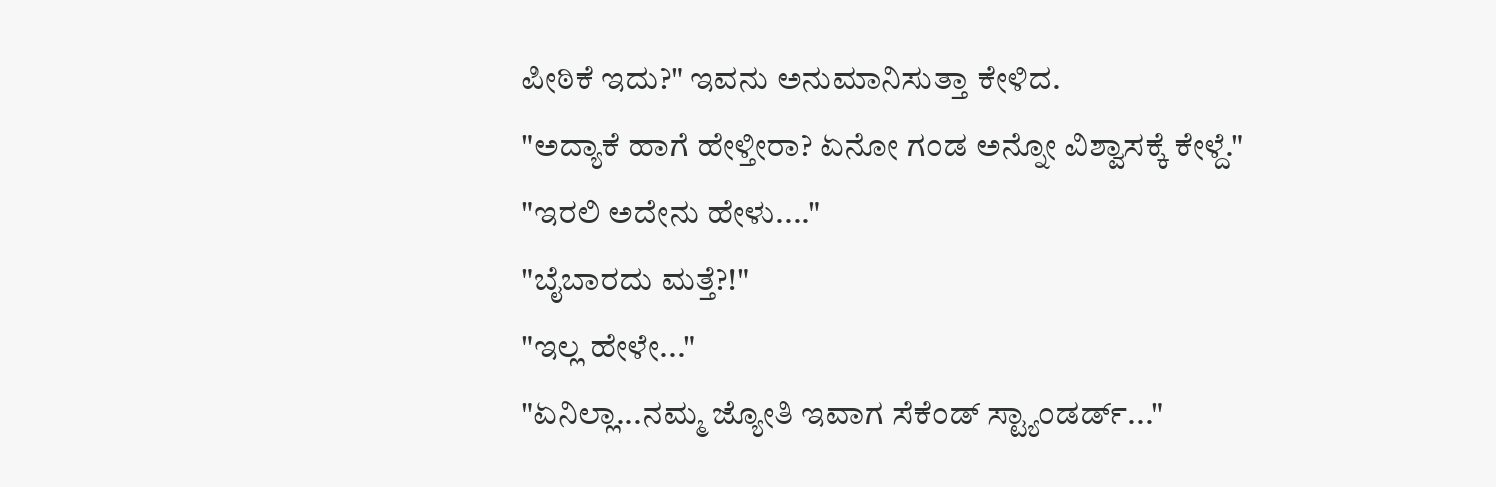ಪೀಠಿಕೆ ಇದು?" ಇವನು ಅನುಮಾನಿಸುತ್ತಾ ಕೇಳಿದ.
"ಅದ್ಯಾಕೆ ಹಾಗೆ ಹೇಳ್ತೀರಾ? ಏನೋ ಗಂಡ ಅನ್ನೋ ವಿಶ್ವಾಸಕ್ಕೆ ಕೇಳ್ದೆ."
"ಇರಲಿ ಅದೇನು ಹೇಳು...."
"ಬೈಬಾರದು ಮತ್ತೆ?!"
"ಇಲ್ಲ ಹೇಳೇ..."
"ಏನಿಲ್ಲಾ...ನಮ್ಮ ಜ್ಯೋತಿ ಇವಾಗ ಸೆಕೆಂಡ್ ಸ್ಟ್ಯಾಂಡರ್ಡ್..."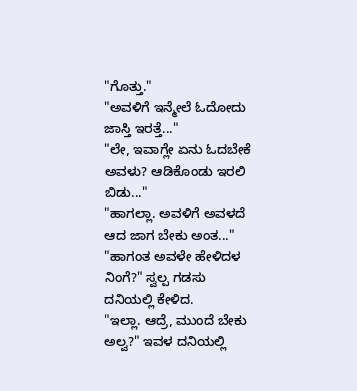"ಗೊತ್ತು."
"ಅವಳಿಗೆ ಇನ್ಮೇಲೆ ಓದೋದು ಜಾಸ್ತಿ ಇರತ್ತೆ..."
"ಲೇ, ಇವಾಗ್ಲೇ ಏನು ಓದಬೇಕೆ ಅವಳು? ಆಡಿಕೊಂಡು ಇರಲಿ ಬಿಡು..."
"ಹಾಗಲ್ಲಾ. ಅವಳಿಗೆ ಅವಳದೆ ಆದ ಜಾಗ ಬೇಕು ಅಂತ..."
"ಹಾಗಂತ ಅವಳೇ ಹೇಳಿದಳ ನಿಂಗೆ?" ಸ್ವಲ್ಪ ಗಡಸು ದನಿಯಲ್ಲಿ ಕೇಳಿದ.
"ಇಲ್ಲಾ. ಆದ್ರೆ, ಮುಂದೆ ಬೇಕು ಅಲ್ವ?" ಇವಳ ದನಿಯಲ್ಲಿ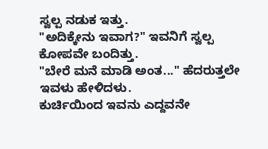ಸ್ವಲ್ಪ ನಡುಕ ಇತ್ತು.
"ಅದಿಕ್ಕೇನು ಇವಾಗ?" ಇವನಿಗೆ ಸ್ವಲ್ಪ ಕೋಪವೇ ಬಂದಿತ್ತು.
"ಬೇರೆ ಮನೆ ಮಾಡಿ ಅಂತ..." ಹೆದರುತ್ತಲೇ ಇವಳು ಹೇಳಿದಳು.
ಕುರ್ಚಿಯಿಂದ ಇವನು ಎದ್ದವನೇ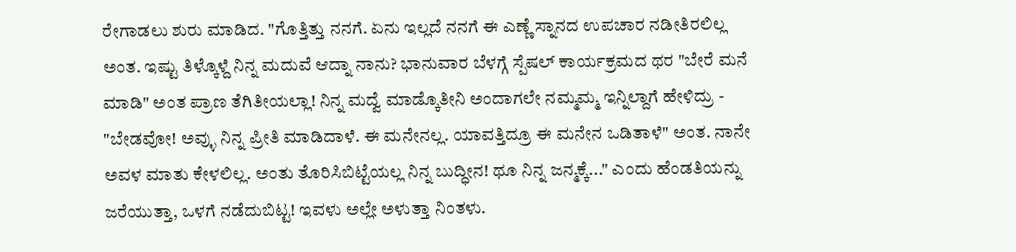ರೇಗಾಡಲು ಶುರು ಮಾಡಿದ. "ಗೊತ್ತಿತ್ತು ನನಗೆ. ಏನು ಇಲ್ಲದೆ ನನಗೆ ಈ ಎಣ್ಣೆ ಸ್ನಾನದ ಉಪಚಾರ ನಡೀತಿರಲಿಲ್ಲ ಅಂತ. ಇಷ್ಟು ತಿಳ್ಕೊಳ್ದೆ ನಿನ್ನ ಮದುವೆ ಆದ್ನಾ ನಾನು? ಭಾನುವಾರ ಬೆಳಗ್ಗೆ ಸ್ಪೆಷಲ್ ಕಾರ್ಯಕ್ರಮದ ಥರ "ಬೇರೆ ಮನೆ ಮಾಡಿ" ಅಂತ ಪ್ರಾಣ ತೆಗಿತೀಯಲ್ಲಾ! ನಿನ್ನ ಮದ್ವೆ ಮಾಡ್ಕೊತೀನಿ ಅಂದಾಗಲೇ ನಮ್ಮಮ್ಮ ಇನ್ನಿಲ್ದಾಗೆ ಹೇಳಿದ್ರು - "ಬೇಡವೋ! ಅವ್ಳು ನಿನ್ನ ಪ್ರೀತಿ ಮಾಡಿದಾಳೆ. ಈ ಮನೇನಲ್ಲ. ಯಾವತ್ತಿದ್ರೂ ಈ ಮನೇನ ಒಡಿತಾಳೆ" ಅಂತ. ನಾನೇ ಅವಳ ಮಾತು ಕೇಳಲಿಲ್ಲ. ಅಂತು ತೊರಿಸಿಬಿಟ್ಟೆಯಲ್ಲ ನಿನ್ನ ಬುದ್ಧೀನ! ಥೂ ನಿನ್ನ ಜನ್ಮಕ್ಕೆ..." ಎಂದು ಹೆಂಡತಿಯನ್ನು ಜರೆಯುತ್ತಾ, ಒಳಗೆ ನಡೆದುಬಿಟ್ಟ! ಇವಳು ಅಲ್ಲೇ ಅಳುತ್ತಾ ನಿಂತಳು.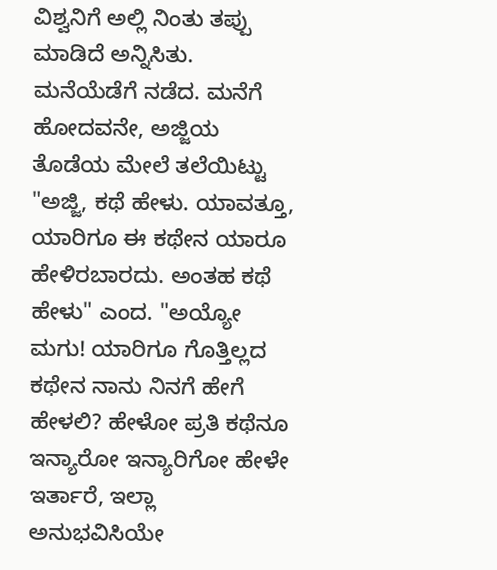ವಿಶ್ವನಿಗೆ ಅಲ್ಲಿ ನಿಂತು ತಪ್ಪು ಮಾಡಿದೆ ಅನ್ನಿಸಿತು. ಮನೆಯೆಡೆಗೆ ನಡೆದ. ಮನೆಗೆ ಹೋದವನೇ, ಅಜ್ಜಿಯ ತೊಡೆಯ ಮೇಲೆ ತಲೆಯಿಟ್ಟು "ಅಜ್ಜಿ, ಕಥೆ ಹೇಳು. ಯಾವತ್ತೂ, ಯಾರಿಗೂ ಈ ಕಥೇನ ಯಾರೂ ಹೇಳಿರಬಾರದು. ಅಂತಹ ಕಥೆ ಹೇಳು" ಎಂದ. "ಅಯ್ಯೋ ಮಗು! ಯಾರಿಗೂ ಗೊತ್ತಿಲ್ಲದ ಕಥೇನ ನಾನು ನಿನಗೆ ಹೇಗೆ ಹೇಳಲಿ? ಹೇಳೋ ಪ್ರತಿ ಕಥೆನೂ ಇನ್ಯಾರೋ ಇನ್ಯಾರಿಗೋ ಹೇಳೇ ಇರ್ತಾರೆ, ಇಲ್ಲಾ ಅನುಭವಿಸಿಯೇ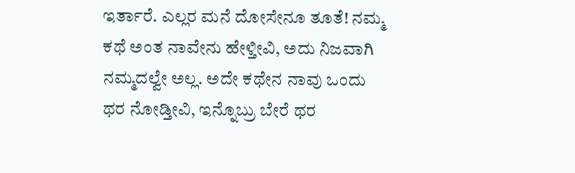ಇರ್ತಾರೆ. ಎಲ್ಲರ ಮನೆ ದೋಸೇನೂ ತೂತೆ! ನಮ್ಮ ಕಥೆ ಅಂತ ನಾವೇನು ಹೇಳ್ತೀವಿ, ಅದು ನಿಜವಾಗಿ ನಮ್ಮದಲ್ವೇ ಅಲ್ಲ. ಅದೇ ಕಥೇನ ನಾವು ಒಂದು ಥರ ನೋಡ್ತೀವಿ, ಇನ್ನೊಬ್ರು ಬೇರೆ ಥರ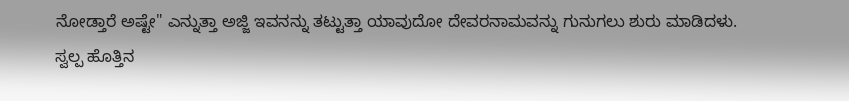ನೋಡ್ತಾರೆ ಅಷ್ಟೇ" ಎನ್ನುತ್ತಾ ಅಜ್ಜಿ ಇವನನ್ನು ತಟ್ಟುತ್ತಾ ಯಾವುದೋ ದೇವರನಾಮವನ್ನು ಗುನುಗಲು ಶುರು ಮಾಡಿದಳು.
ಸ್ವಲ್ಪ ಹೊತ್ತಿನ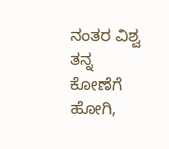ನಂತರ ವಿಶ್ವ ತನ್ನ ಕೋಣೆಗೆ ಹೋಗಿ,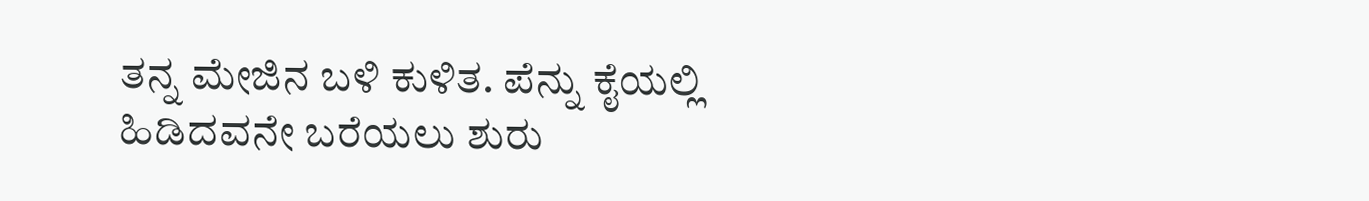ತನ್ನ ಮೇಜಿನ ಬಳಿ ಕುಳಿತ. ಪೆನ್ನು ಕೈಯಲ್ಲಿ ಹಿಡಿದವನೇ ಬರೆಯಲು ಶುರು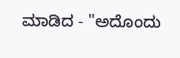ಮಾಡಿದ - "ಅದೊಂದು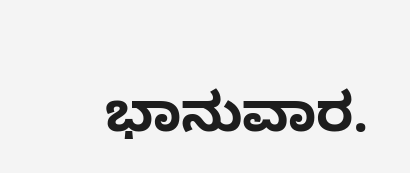ಭಾನುವಾರ.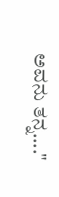ಅವನು ತನ್ನ...."